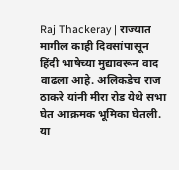Raj Thackeray | राज्यात मागील काही दिवसांपासून हिंदी भाषेच्या मुद्यावरून वाद वाढला आहे. अलिकडेच राज ठाकरे यांनी मीरा रोड येथे सभा घेत आक्रमक भूमिका घेतली. या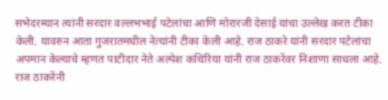सभेदरम्यान त्यांनी सरदार वल्लभभाई पटेलांचा आणि मोरारजी देसाई यांचा उल्लेख करत टीका केली. यावरुन आता गुजरातमधील नेत्यांनी टीका केली आहे. राज ठाकरे यांनी सरदार पटेलांचा अपमान केल्याचे म्हणत पाटीदार नेते अल्पेश कथिरिया यांनी राज ठाकरेंवर निशाणा साधला आहे. राज ठाकरेंनी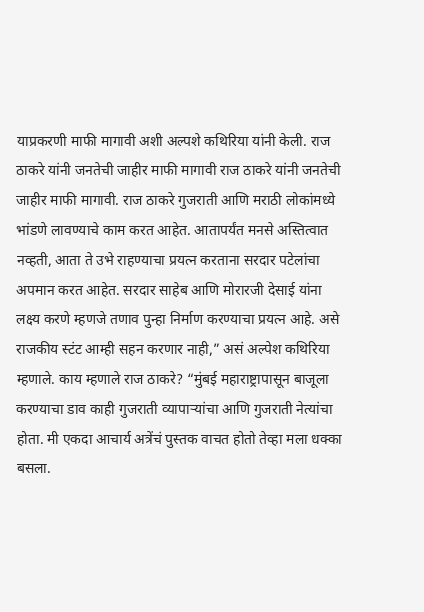याप्रकरणी माफी मागावी अशी अल्पशे कथिरिया यांनी केली. राज ठाकरे यांनी जनतेची जाहीर माफी मागावी राज ठाकरे यांनी जनतेची जाहीर माफी मागावी. राज ठाकरे गुजराती आणि मराठी लोकांमध्ये भांडणे लावण्याचे काम करत आहेत. आतापर्यंत मनसे अस्तित्वात नव्हती, आता ते उभे राहण्याचा प्रयत्न करताना सरदार पटेलांचा अपमान करत आहेत. सरदार साहेब आणि मोरारजी देसाई यांना लक्ष्य करणे म्हणजे तणाव पुन्हा निर्माण करण्याचा प्रयत्न आहे. असे राजकीय स्टंट आम्ही सहन करणार नाही,” असं अल्पेश कथिरिया म्हणाले. काय म्हणाले राज ठाकरे? “मुंबई महाराष्ट्रापासून बाजूला करण्याचा डाव काही गुजराती व्यापाऱ्यांचा आणि गुजराती नेत्यांचा होता. मी एकदा आचार्य अत्रेंचं पुस्तक वाचत होतो तेव्हा मला धक्का बसला.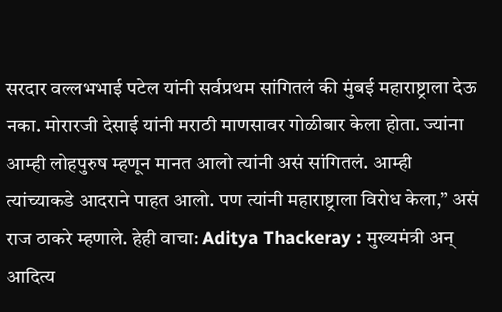सरदार वल्लभभाई पटेल यांनी सर्वप्रथम सांगितलं की मुंबई महाराष्ट्राला देऊ नका. मोरारजी देसाई यांनी मराठी माणसावर गोळीबार केला होता. ज्यांना आम्ही लोहपुरुष म्हणून मानत आलो त्यांनी असं सांगितलं. आम्ही त्यांच्याकडे आदराने पाहत आलो. पण त्यांनी महाराष्ट्राला विरोध केला,” असं राज ठाकरे म्हणाले. हेही वाचा: Aditya Thackeray : मुख्यमंत्री अन् आदित्य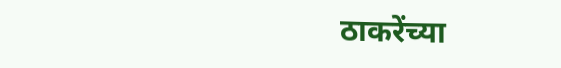ठाकरेंच्या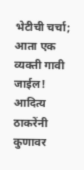भेटीची चर्चा; आता एक व्यक्ती गावी जाईल! आदित्य ठाकरेंनी कुणावर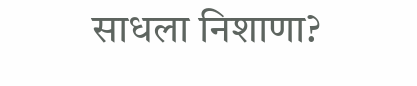साधला निशाणा?